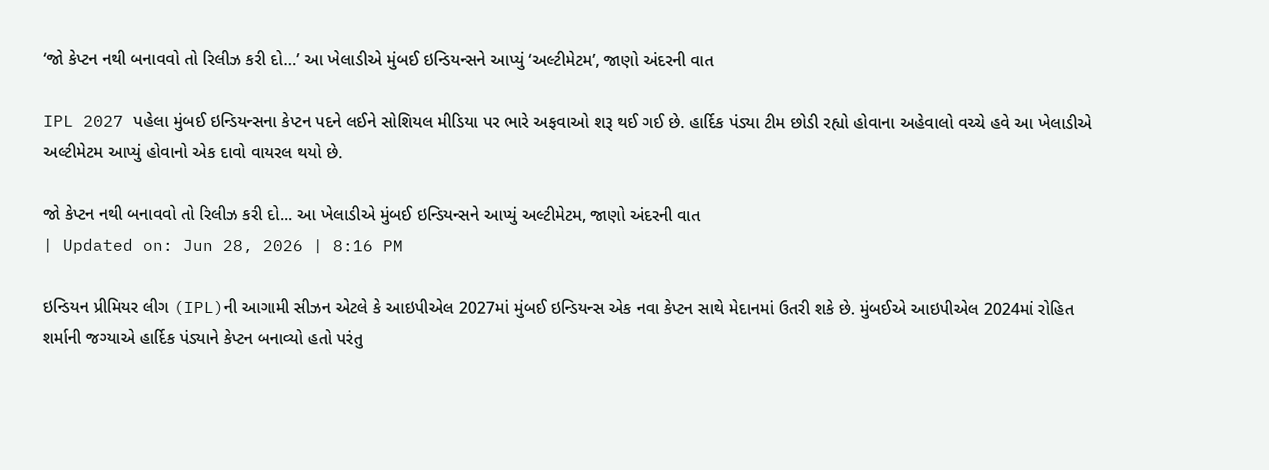‘જો કેપ્ટન નથી બનાવવો તો રિલીઝ કરી દો…’ આ ખેલાડીએ મુંબઈ ઇન્ડિયન્સને આપ્યું ‘અલ્ટીમેટમ’, જાણો અંદરની વાત

IPL 2027 પહેલા મુંબઈ ઇન્ડિયન્સના કેપ્ટન પદને લઈને સોશિયલ મીડિયા પર ભારે અફવાઓ શરૂ થઈ ગઈ છે. હાર્દિક પંડ્યા ટીમ છોડી રહ્યો હોવાના અહેવાલો વચ્ચે હવે આ ખેલાડીએ અલ્ટીમેટમ આપ્યું હોવાનો એક દાવો વાયરલ થયો છે.

જો કેપ્ટન નથી બનાવવો તો રિલીઝ કરી દો... આ ખેલાડીએ મુંબઈ ઇન્ડિયન્સને આપ્યું અલ્ટીમેટમ, જાણો અંદરની વાત
| Updated on: Jun 28, 2026 | 8:16 PM

ઇન્ડિયન પ્રીમિયર લીગ (IPL)ની આગામી સીઝન એટલે કે આઇપીએલ 2027માં મુંબઈ ઇન્ડિયન્સ એક નવા કેપ્ટન સાથે મેદાનમાં ઉતરી શકે છે. મુંબઈએ આઇપીએલ 2024માં રોહિત શર્માની જગ્યાએ હાર્દિક પંડ્યાને કેપ્ટન બનાવ્યો હતો પરંતુ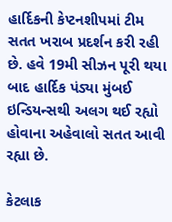હાર્દિકની કેપ્ટનશીપમાં ટીમ સતત ખરાબ પ્રદર્શન કરી રહી છે. હવે 19મી સીઝન પૂરી થયા બાદ હાર્દિક પંડ્યા મુંબઈ ઇન્ડિયન્સથી અલગ થઈ રહ્યો હોવાના અહેવાલો સતત આવી રહ્યા છે.

કેટલાક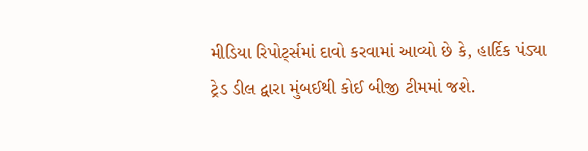મીડિયા રિપોર્ટ્સમાં દાવો કરવામાં આવ્યો છે કે, હાર્દિક પંડ્યા ટ્રેડ ડીલ દ્વારા મુંબઈથી કોઈ બીજી ટીમમાં જશે.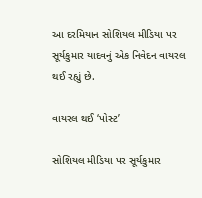આ દરમિયાન સોશિયલ મીડિયા પર સૂર્યકુમાર યાદવનું એક નિવેદન વાયરલ થઈ રહ્યું છે.

વાયરલ થઈ ‘પોસ્ટ’

સોશિયલ મીડિયા પર સૂર્યકુમાર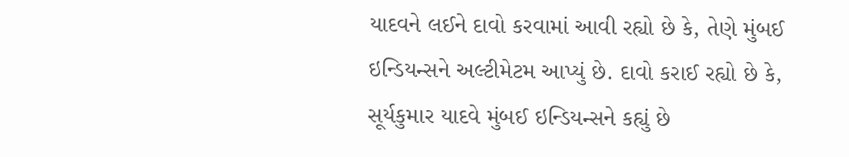યાદવને લઈને દાવો કરવામાં આવી રહ્યો છે કે, તેણે મુંબઈ ઇન્ડિયન્સને અલ્ટીમેટમ આપ્યું છે. દાવો કરાઈ રહ્યો છે કે, સૂર્યકુમાર યાદવે મુંબઈ ઇન્ડિયન્સને કહ્યું છે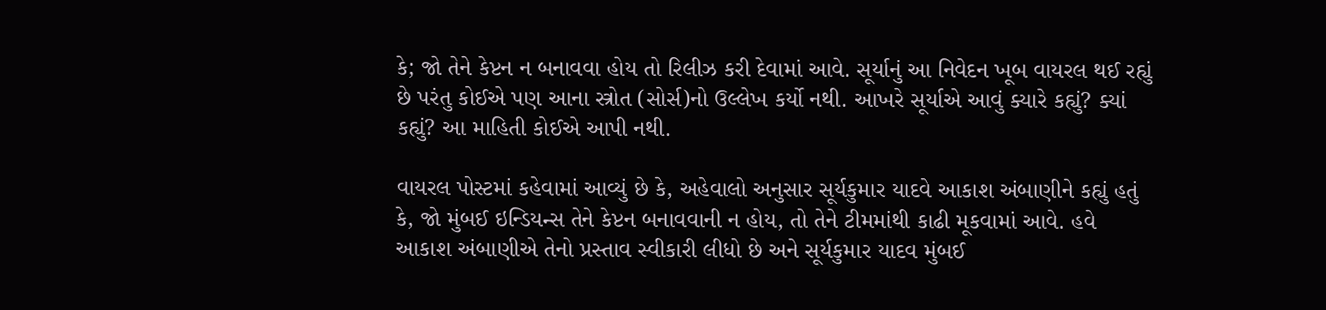કે; જો તેને કેપ્ટન ન બનાવવા હોય તો રિલીઝ કરી દેવામાં આવે. સૂર્યાનું આ નિવેદન ખૂબ વાયરલ થઈ રહ્યું છે પરંતુ કોઈએ પણ આના સ્ત્રોત (સોર્સ)નો ઉલ્લેખ કર્યો નથી. આખરે સૂર્યાએ આવું ક્યારે કહ્યું? ક્યાં કહ્યું? આ માહિતી કોઈએ આપી નથી.

વાયરલ પોસ્ટમાં કહેવામાં આવ્યું છે કે, અહેવાલો અનુસાર સૂર્યકુમાર યાદવે આકાશ અંબાણીને કહ્યું હતું કે, જો મુંબઈ ઇન્ડિયન્સ તેને કેપ્ટન બનાવવાની ન હોય, તો તેને ટીમમાંથી કાઢી મૂકવામાં આવે. હવે આકાશ અંબાણીએ તેનો પ્રસ્તાવ સ્વીકારી લીધો છે અને સૂર્યકુમાર યાદવ મુંબઈ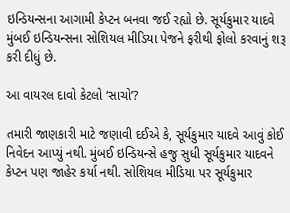ઇન્ડિયન્સના આગામી કેપ્ટન બનવા જઈ રહ્યો છે. સૂર્યકુમાર યાદવે મુંબઈ ઇન્ડિયન્સના સોશિયલ મીડિયા પેજને ફરીથી ફોલો કરવાનું શરૂ કરી દીધું છે.

આ વાયરલ દાવો કેટલો ‘સાચો’?

તમારી જાણકારી માટે જણાવી દઈએ કે, સૂર્યકુમાર યાદવે આવું કોઈ નિવેદન આપ્યું નથી. મુંબઈ ઇન્ડિયન્સે હજુ સુધી સૂર્યકુમાર યાદવને કેપ્ટન પણ જાહેર કર્યા નથી. સોશિયલ મીડિયા પર સૂર્યકુમાર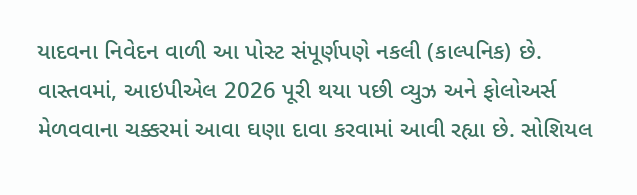યાદવના નિવેદન વાળી આ પોસ્ટ સંપૂર્ણપણે નકલી (કાલ્પનિક) છે. વાસ્તવમાં, આઇપીએલ 2026 પૂરી થયા પછી વ્યુઝ અને ફોલોઅર્સ મેળવવાના ચક્કરમાં આવા ઘણા દાવા કરવામાં આવી રહ્યા છે. સોશિયલ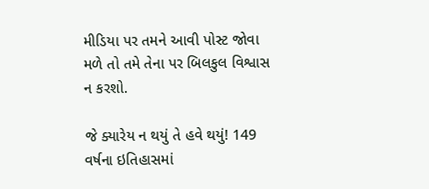મીડિયા પર તમને આવી પોસ્ટ જોવા મળે તો તમે તેના પર બિલકુલ વિશ્વાસ ન કરશો.

જે ક્યારેય ન થયું તે હવે થયું! 149 વર્ષના ઇતિહાસમાં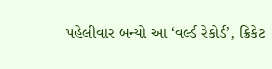પહેલીવાર બન્યો આ ‘વર્લ્ડ રેકોર્ડ’, ક્રિકેટ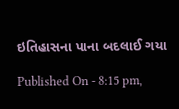ઇતિહાસના પાના બદલાઈ ગયા

Published On - 8:15 pm,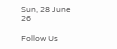Sun, 28 June 26

Follow Us